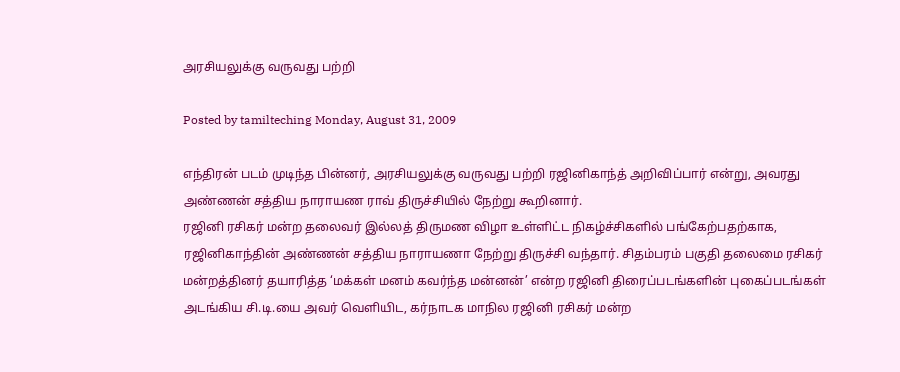அரசியலுக்கு வருவது பற்றி

Posted by tamilteching Monday, August 31, 2009

எந்திரன் படம் முடிந்த பின்னர், அரசியலுக்கு வருவது பற்றி ரஜினிகாந்த் அறிவிப்பார் என்று, அவரது அண்ணன் சத்திய நாராயண ராவ் திருச்சியில் நேற்று கூறினார்.
ரஜினி ரசிகர் மன்ற தலைவர் இல்லத் திருமண விழா உள்ளிட்ட நிகழ்ச்சிகளில் பங்கேற்பதற்காக, ரஜினிகாந்தின் அண்ணன் சத்திய நாராயணா நேற்று திருச்சி வந்தார். சிதம்பரம் பகுதி தலைமை ரசிகர் மன்றத்தினர் தயாரித்த ‘மக்கள் மனம் கவர்ந்த மன்னன்’ என்ற ரஜினி திரைப்படங்களின் புகைப்படங்கள் அடங்கிய சி.டி.யை அவர் வெளியிட, கர்நாடக மாநில ரஜினி ரசிகர் மன்ற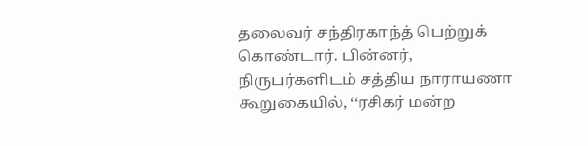தலைவர் சந்திரகாந்த் பெற்றுக் கொண்டார். பின்னர், நிருபர்களிடம் சத்திய நாராயணா கூறுகையில், ‘‘ரசிகர் மன்ற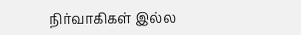நிர்வாகிகள் இல்ல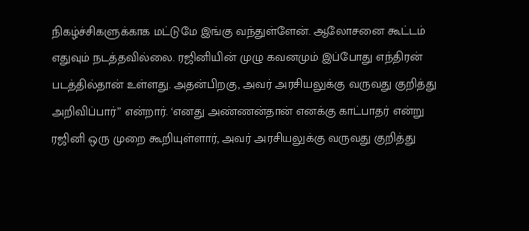நிகழ்ச்சிகளுக்காக மட்டுமே இங்கு வந்துள்ளேன். ஆலோசனை கூட்டம் எதுவும் நடத்தவில்லை. ரஜினியின் முழு கவனமும் இப்போது எந்திரன் படத்தில்தான் உள்ளது. அதன்பிறகு, அவர் அரசியலுக்கு வருவது குறித்து அறிவிப்பார்’’ என்றார். ‘எனது அண்ணன்தான் எனக்கு காட்பாதர் என்று ரஜினி ஒரு முறை கூறியுள்ளார், அவர் அரசியலுக்கு வருவது குறித்து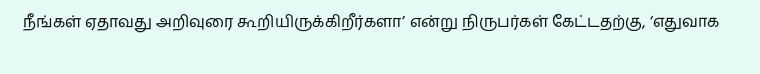நீங்கள் ஏதாவது அறிவுரை கூறியிருக்கிறீர்களா’ என்று நிருபர்கள் கேட்டதற்கு, ‘எதுவாக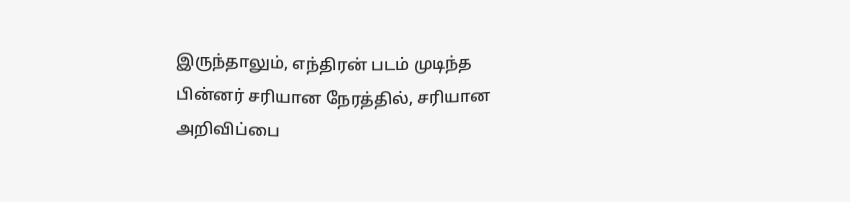இருந்தாலும், எந்திரன் படம் முடிந்த பின்னர் சரியான நேரத்தில், சரியான அறிவிப்பை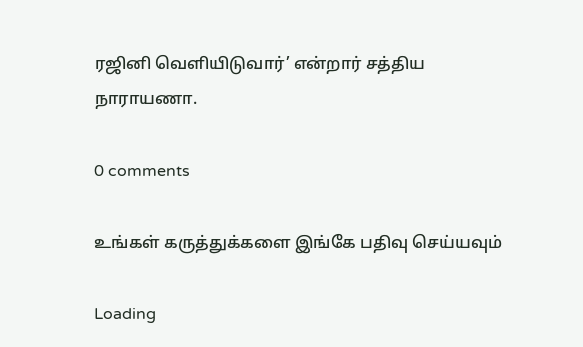ரஜினி வெளியிடுவார்’ என்றார் சத்திய நாராயணா.

0 comments

உங்கள் கருத்துக்களை இங்கே பதிவு செய்யவும்

Loading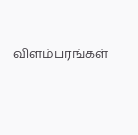விளம்பரங்கள்